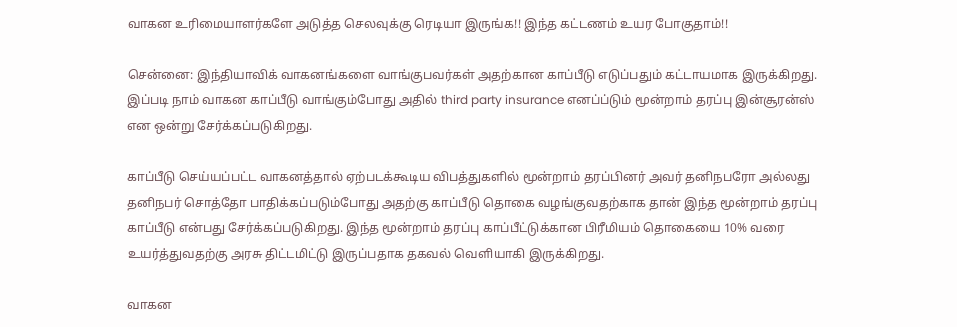வாகன உரிமையாளர்களே அடுத்த செலவுக்கு ரெடியா இருங்க!! இந்த கட்டணம் உயர போகுதாம்!!

சென்னை: இந்தியாவிக் வாகனங்களை வாங்குபவர்கள் அதற்கான காப்பீடு எடுப்பதும் கட்டாயமாக இருக்கிறது. இப்படி நாம் வாகன காப்பீடு வாங்கும்போது அதில் third party insurance எனப்ப்டும் மூன்றாம் தரப்பு இன்சூரன்ஸ் என ஒன்று சேர்க்கப்படுகிறது.

காப்பீடு செய்யப்பட்ட வாகனத்தால் ஏற்படக்கூடிய விபத்துகளில் மூன்றாம் தரப்பினர் அவர் தனிநபரோ அல்லது தனிநபர் சொத்தோ பாதிக்கப்படும்போது அதற்கு காப்பீடு தொகை வழங்குவதற்காக தான் இந்த மூன்றாம் தரப்பு காப்பீடு என்பது சேர்க்கப்படுகிறது. இந்த மூன்றாம் தரப்பு காப்பீட்டுக்கான பிரீமியம் தொகையை 10% வரை உயர்த்துவதற்கு அரசு திட்டமிட்டு இருப்பதாக தகவல் வெளியாகி இருக்கிறது.

வாகன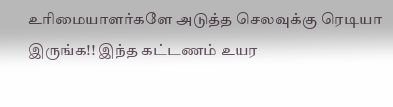உரிமையாளர்களே அடுத்த செலவுக்கு ரெடியா இருங்க!! இந்த கட்டணம் உயர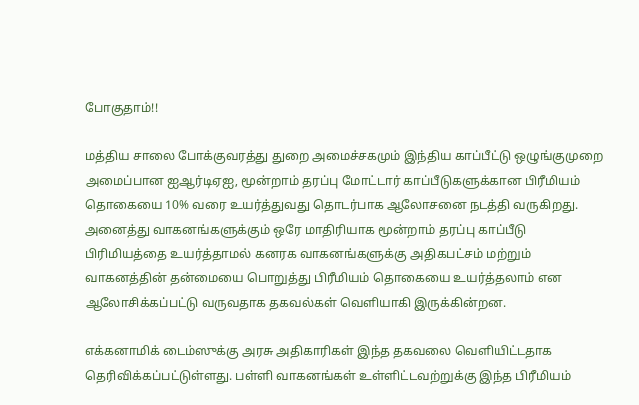போகுதாம்!!

மத்திய சாலை போக்குவரத்து துறை அமைச்சகமும் இந்திய காப்பீட்டு ஒழுங்குமுறை அமைப்பான ஐஆர்டிஏஐ, மூன்றாம் தரப்பு மோட்டார் காப்பீடுகளுக்கான பிரீமியம் தொகையை 10% வரை உயர்த்துவது தொடர்பாக ஆலோசனை நடத்தி வருகிறது. அனைத்து வாகனங்களுக்கும் ஒரே மாதிரியாக மூன்றாம் தரப்பு காப்பீடு பிரிமியத்தை உயர்த்தாமல் கனரக வாகனங்களுக்கு அதிகபட்சம் மற்றும் வாகனத்தின் தன்மையை பொறுத்து பிரீமியம் தொகையை உயர்த்தலாம் என ஆலோசிக்கப்பட்டு வருவதாக தகவல்கள் வெளியாகி இருக்கின்றன.

எக்கனாமிக் டைம்ஸுக்கு அரசு அதிகாரிகள் இந்த தகவலை வெளியிட்டதாக தெரிவிக்கப்பட்டுள்ளது. பள்ளி வாகனங்கள் உள்ளிட்டவற்றுக்கு இந்த பிரீமியம்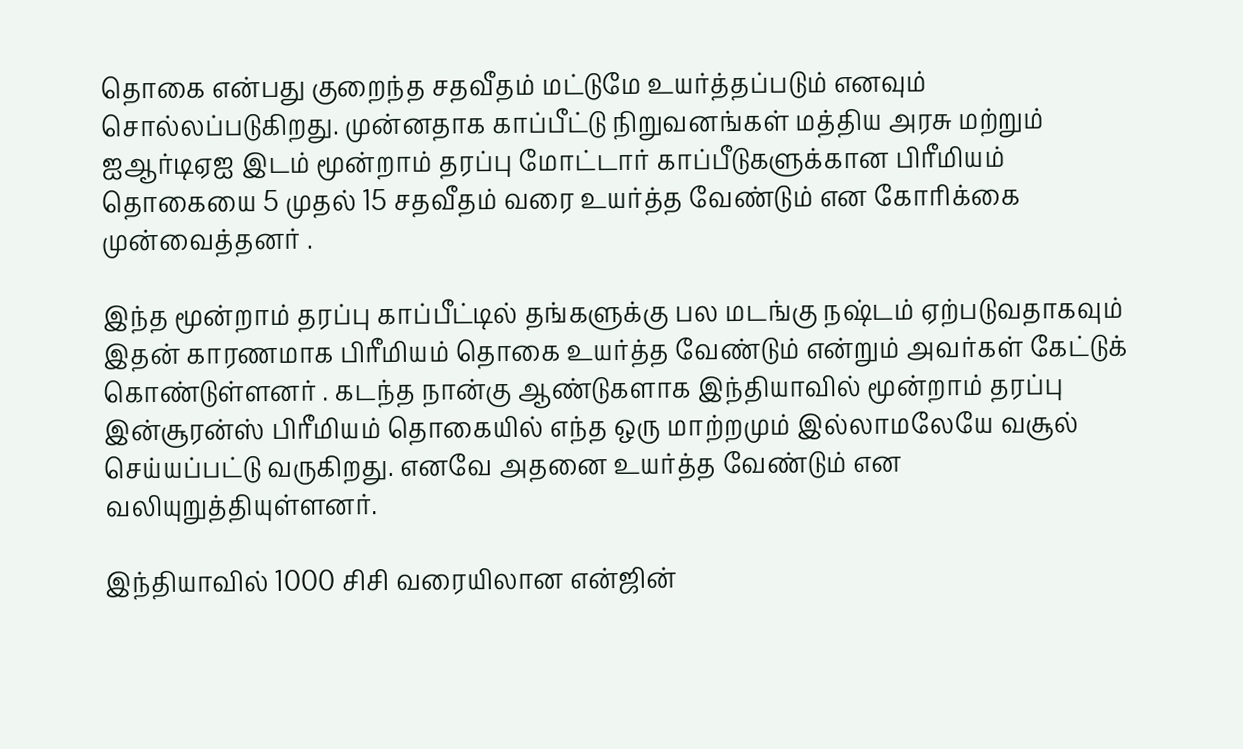தொகை என்பது குறைந்த சதவீதம் மட்டுமே உயர்த்தப்படும் எனவும் சொல்லப்படுகிறது. முன்னதாக காப்பீட்டு நிறுவனங்கள் மத்திய அரசு மற்றும் ஐஆர்டிஏஐ இடம் மூன்றாம் தரப்பு மோட்டார் காப்பீடுகளுக்கான பிரீமியம் தொகையை 5 முதல் 15 சதவீதம் வரை உயர்த்த வேண்டும் என கோரிக்கை முன்வைத்தனர் .

இந்த மூன்றாம் தரப்பு காப்பீட்டில் தங்களுக்கு பல மடங்கு நஷ்டம் ஏற்படுவதாகவும் இதன் காரணமாக பிரீமியம் தொகை உயர்த்த வேண்டும் என்றும் அவர்கள் கேட்டுக் கொண்டுள்ளனர் . கடந்த நான்கு ஆண்டுகளாக இந்தியாவில் மூன்றாம் தரப்பு இன்சூரன்ஸ் பிரீமியம் தொகையில் எந்த ஒரு மாற்றமும் இல்லாமலேயே வசூல் செய்யப்பட்டு வருகிறது. எனவே அதனை உயர்த்த வேண்டும் என வலியுறுத்தியுள்ளனர்.

இந்தியாவில் 1000 சிசி வரையிலான என்ஜின்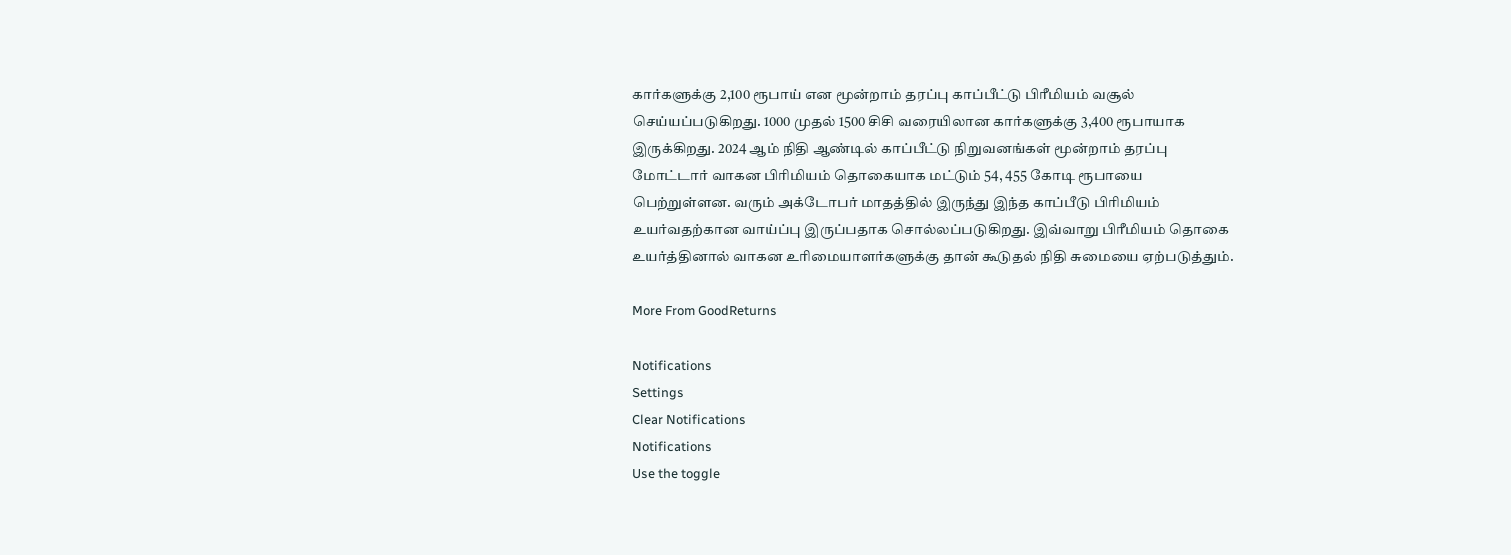கார்களுக்கு 2,100 ரூபாய் என மூன்றாம் தரப்பு காப்பீட்டு பிரீமியம் வசூல் செய்யப்படுகிறது. 1000 முதல் 1500 சிசி வரையிலான கார்களுக்கு 3,400 ரூபாயாக இருக்கிறது. 2024 ஆம் நிதி ஆண்டில் காப்பீட்டு நிறுவனங்கள் மூன்றாம் தரப்பு மோட்டார் வாகன பிரிமியம் தொகையாக மட்டும் 54, 455 கோடி ரூபாயை பெற்றுள்ளன. வரும் அக்டோபர் மாதத்தில் இருந்து இந்த காப்பீடு பிரிமியம் உயர்வதற்கான வாய்ப்பு இருப்பதாக சொல்லப்படுகிறது. இவ்வாறு பிரீமியம் தொகை உயர்த்தினால் வாகன உரிமையாளர்களுக்கு தான் கூடுதல் நிதி சுமையை ஏற்படுத்தும்.

More From GoodReturns

Notifications
Settings
Clear Notifications
Notifications
Use the toggle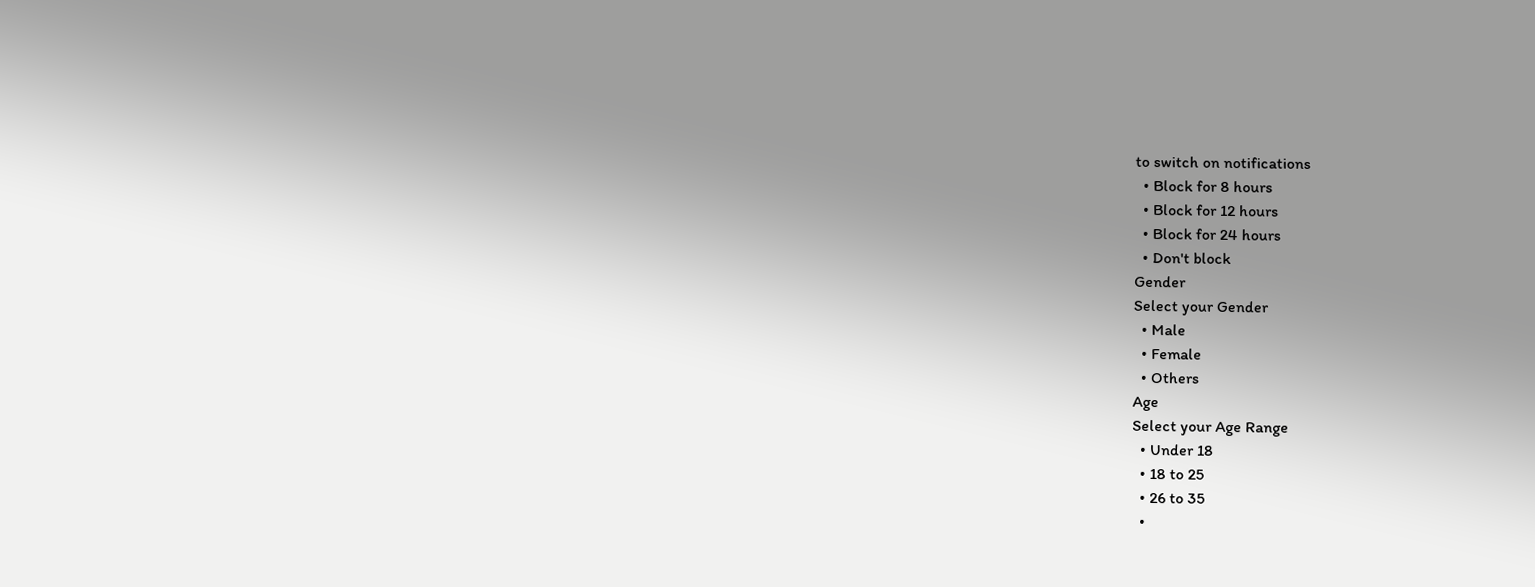to switch on notifications
  • Block for 8 hours
  • Block for 12 hours
  • Block for 24 hours
  • Don't block
Gender
Select your Gender
  • Male
  • Female
  • Others
Age
Select your Age Range
  • Under 18
  • 18 to 25
  • 26 to 35
  •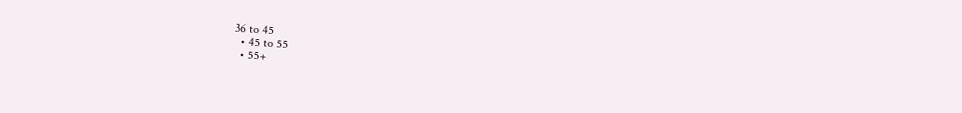36 to 45
  • 45 to 55
  • 55+